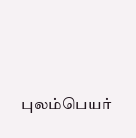புலம்பெயர்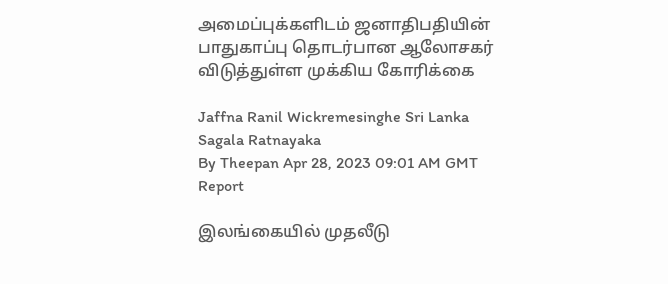அமைப்புக்களிடம் ஜனாதிபதியின் பாதுகாப்பு தொடர்பான ஆலோசகர் விடுத்துள்ள முக்கிய கோரிக்கை

Jaffna Ranil Wickremesinghe Sri Lanka Sagala Ratnayaka
By Theepan Apr 28, 2023 09:01 AM GMT
Report

இலங்கையில் முதலீடு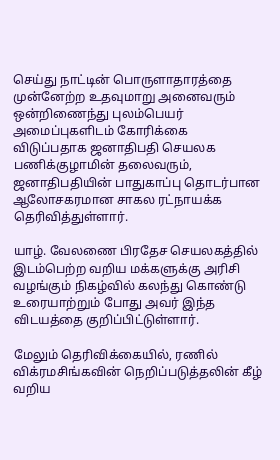செய்து நாட்டின் பொருளாதாரத்தை முன்னேற்ற உதவுமாறு அனைவரும் ஒன்றிணைந்து புலம்பெயர் அமைப்புகளிடம் கோரிக்கை விடுப்பதாக ஜனாதிபதி செயலக பணிக்குழாமின் தலைவரும், ஜனாதிபதியின் பாதுகாப்பு தொடர்பான ஆலோசகரமான சாகல ரட்நாயக்க தெரிவித்துள்ளார்.

யாழ். வேலணை பிரதேச செயலகத்தில் இடம்பெற்ற வறிய மக்களுக்கு அரிசி வழங்கும் நிகழ்வில் கலந்து கொண்டு உரையாற்றும் போது அவர் இந்த விடயத்தை குறிப்பிட்டுள்ளார்.

மேலும் தெரிவிக்கையில், ரணில் விக்ரமசிங்கவின் நெறிப்படுத்தலின் கீழ் வறிய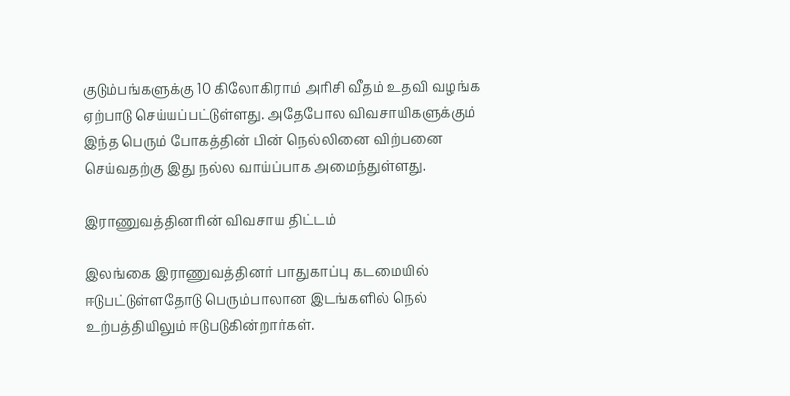குடும்பங்களுக்கு 10 கிலோகிராம் அரிசி வீதம் உதவி வழங்க ஏற்பாடு செய்யப்பட்டுள்ளது. அதேபோல விவசாயிகளுக்கும் இந்த பெரும் போகத்தின் பின் நெல்லினை விற்பனை செய்வதற்கு இது நல்ல வாய்ப்பாக அமைந்துள்ளது.

இராணுவத்தினரின் விவசாய திட்டம்

இலங்கை இராணுவத்தினர் பாதுகாப்பு கடமையில் ஈடுபட்டுள்ளதோடு பெரும்பாலான இடங்களில் நெல் உற்பத்தியிலும் ஈடுபடுகின்றார்கள்.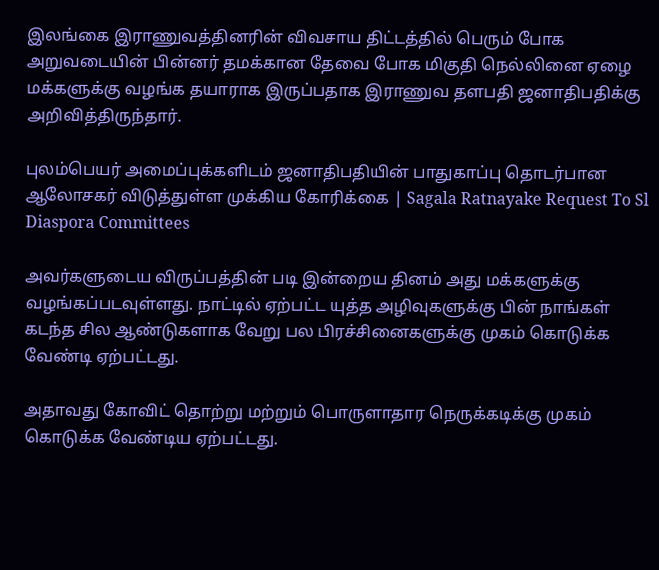இலங்கை இராணுவத்தினரின் விவசாய திட்டத்தில் பெரும் போக அறுவடையின் பின்னர் தமக்கான தேவை போக மிகுதி நெல்லினை ஏழை மக்களுக்கு வழங்க தயாராக இருப்பதாக இராணுவ தளபதி ஜனாதிபதிக்கு அறிவித்திருந்தார்.

புலம்பெயர் அமைப்புக்களிடம் ஜனாதிபதியின் பாதுகாப்பு தொடர்பான ஆலோசகர் விடுத்துள்ள முக்கிய கோரிக்கை | Sagala Ratnayake Request To Sl Diaspora Committees

அவர்களுடைய விருப்பத்தின் படி இன்றைய தினம் அது மக்களுக்கு வழங்கப்படவுள்ளது. நாட்டில் ஏற்பட்ட யுத்த அழிவுகளுக்கு பின் நாங்கள் கடந்த சில ஆண்டுகளாக வேறு பல பிரச்சினைகளுக்கு முகம் கொடுக்க வேண்டி ஏற்பட்டது.

அதாவது கோவிட் தொற்று மற்றும் பொருளாதார நெருக்கடிக்கு முகம் கொடுக்க வேண்டிய ஏற்பட்டது.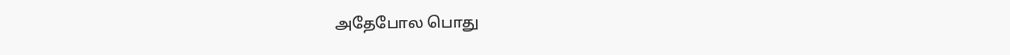அதேபோல பொது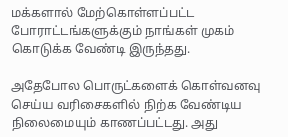மக்களால் மேற்கொள்ளப்பட்ட போராட்டங்களுக்கும் நாங்கள் முகம் கொடுக்க வேண்டி இருந்தது.

அதேபோல பொருட்களைக் கொள்வனவு செய்ய வரிசைகளில் நிற்க வேண்டிய நிலைமையும் காணப்பட்டது. அது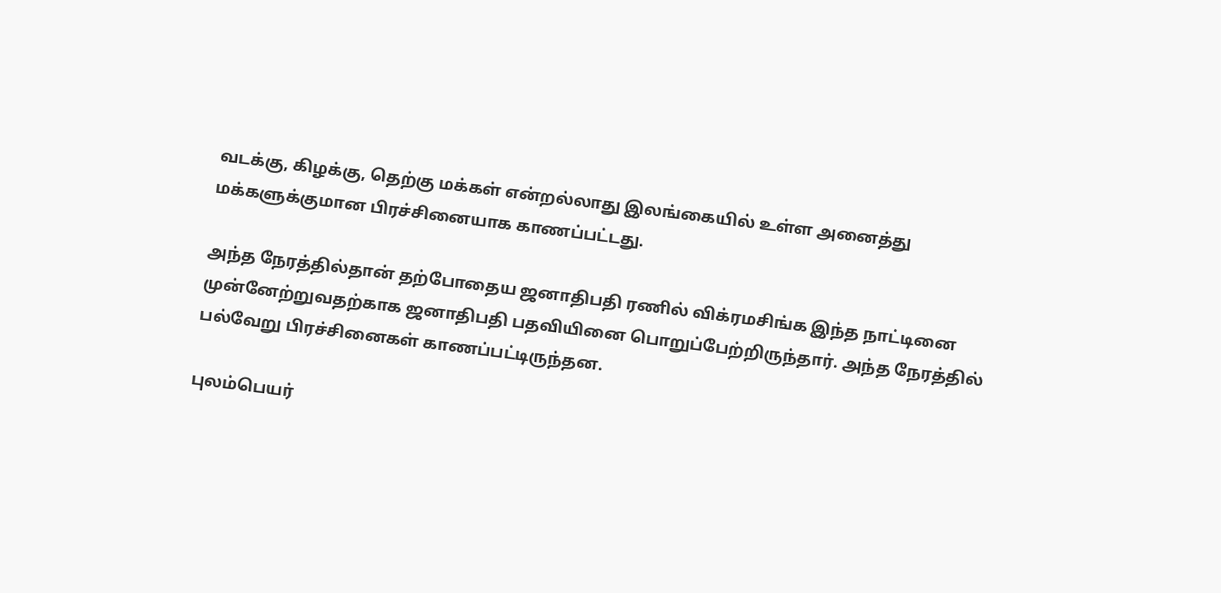வடக்கு, கிழக்கு, தெற்கு மக்கள் என்றல்லாது இலங்கையில் உள்ள அனைத்து மக்களுக்குமான பிரச்சினையாக காணப்பட்டது.

அந்த நேரத்தில்தான் தற்போதைய ஜனாதிபதி ரணில் விக்ரமசிங்க இந்த நாட்டினை முன்னேற்றுவதற்காக ஜனாதிபதி பதவியினை பொறுப்பேற்றிருந்தார். அந்த நேரத்தில் பல்வேறு பிரச்சினைகள் காணப்பட்டிருந்தன.

புலம்பெயர்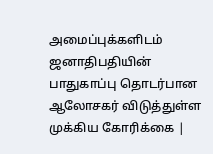அமைப்புக்களிடம் ஜனாதிபதியின் பாதுகாப்பு தொடர்பான ஆலோசகர் விடுத்துள்ள முக்கிய கோரிக்கை |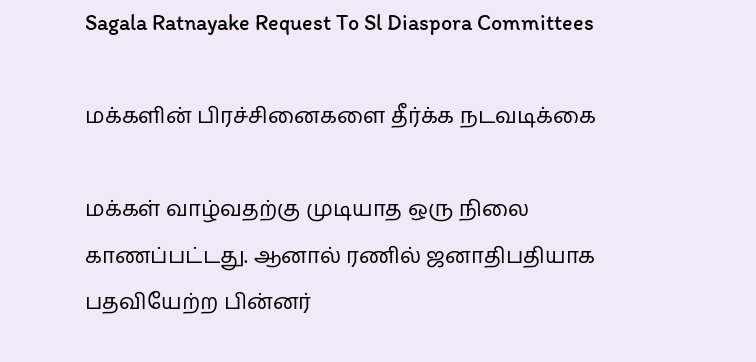Sagala Ratnayake Request To Sl Diaspora Committees

மக்களின் பிரச்சினைகளை தீர்க்க நடவடிக்கை

மக்கள் வாழ்வதற்கு முடியாத ஒரு நிலை காணப்பட்டது. ஆனால் ரணில் ஜனாதிபதியாக பதவியேற்ற பின்னர்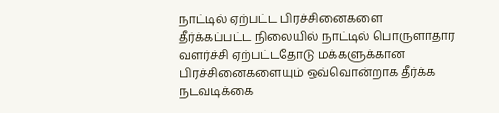நாட்டில் ஏற்பட்ட பிரச்சினைகளை தீர்க்கப்பட்ட நிலையில் நாட்டில் பொருளாதார வளர்ச்சி ஏற்பட்டதோடு மக்களுக்கான பிரச்சினைகளையும் ஒவ்வொன்றாக தீர்க்க நடவடிக்கை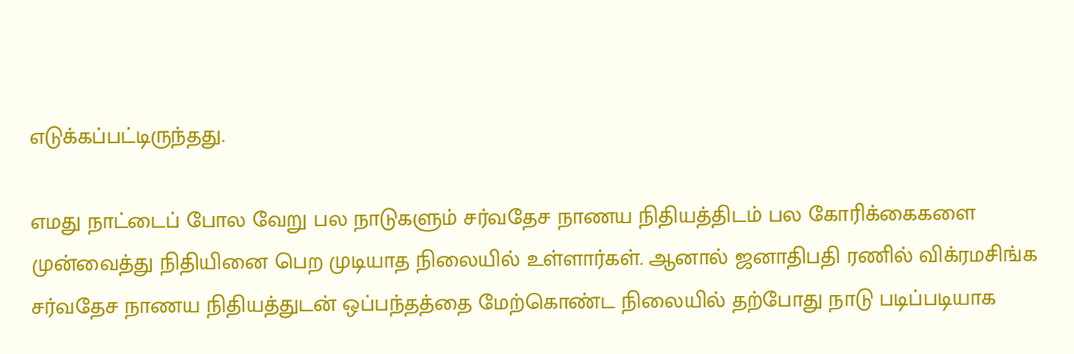எடுக்கப்பட்டிருந்தது.

எமது நாட்டைப் போல வேறு பல நாடுகளும் சர்வதேச நாணய நிதியத்திடம் பல கோரிக்கைகளை முன்வைத்து நிதியினை பெற முடியாத நிலையில் உள்ளார்கள். ஆனால் ஜனாதிபதி ரணில் விக்ரமசிங்க சர்வதேச நாணய நிதியத்துடன் ஒப்பந்தத்தை மேற்கொண்ட நிலையில் தற்போது நாடு படிப்படியாக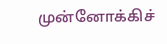முன்னோக்கிச்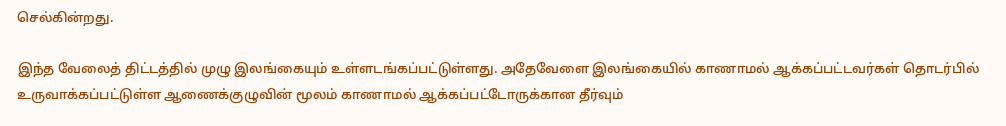செல்கின்றது.

இந்த வேலைத் திட்டத்தில் முழு இலங்கையும் உள்ளடங்கப்பட்டுள்ளது. அதேவேளை இலங்கையில் காணாமல் ஆக்கப்பட்டவர்கள் தொடர்பில் உருவாக்கப்பட்டுள்ள ஆணைக்குழுவின் மூலம் காணாமல் ஆக்கப்பட்டோருக்கான தீர்வும்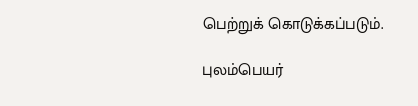பெற்றுக் கொடுக்கப்படும்.

புலம்பெயர்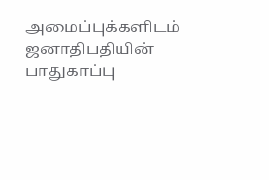அமைப்புக்களிடம் ஜனாதிபதியின் பாதுகாப்பு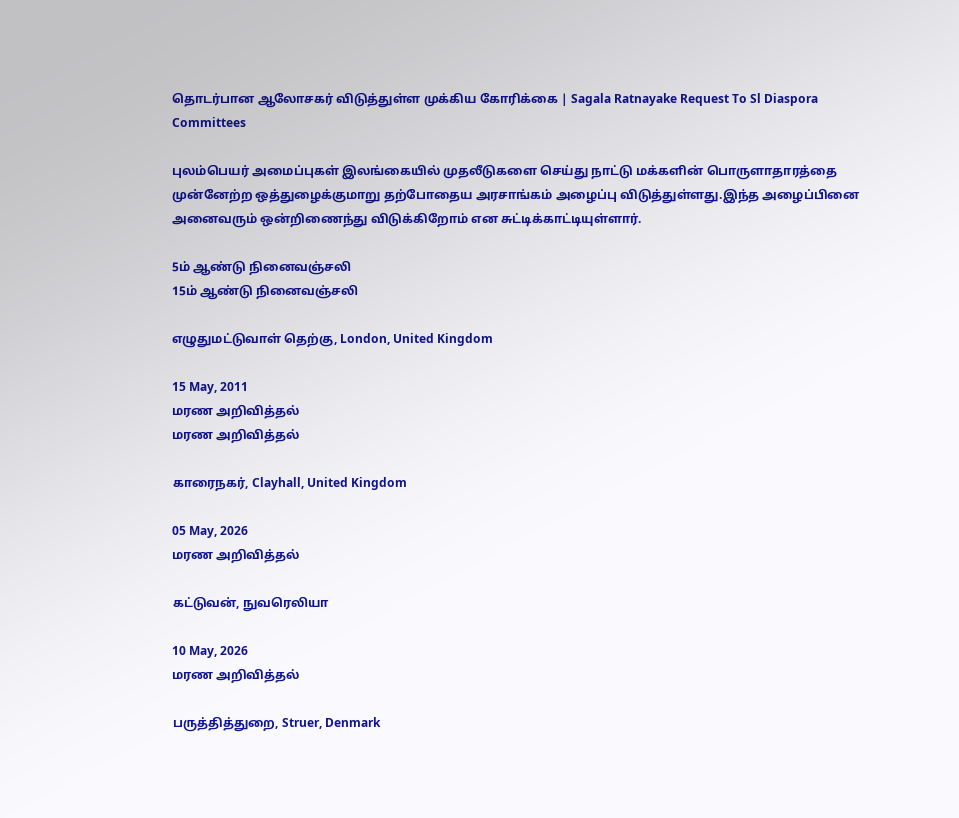தொடர்பான ஆலோசகர் விடுத்துள்ள முக்கிய கோரிக்கை | Sagala Ratnayake Request To Sl Diaspora Committees

புலம்பெயர் அமைப்புகள் இலங்கையில் முதலீடுகளை செய்து நாட்டு மக்களின் பொருளாதாரத்தை முன்னேற்ற ஒத்துழைக்குமாறு தற்போதைய அரசாங்கம் அழைப்பு விடுத்துள்ளது.இந்த அழைப்பினை அனைவரும் ஒன்றிணைந்து விடுக்கிறோம் என சுட்டிக்காட்டியுள்ளார்.

5ம் ஆண்டு நினைவஞ்சலி
15ம் ஆண்டு நினைவஞ்சலி

எழுதுமட்டுவாள் தெற்கு, London, United Kingdom

15 May, 2011
மரண அறிவித்தல்
மரண அறிவித்தல்

காரைநகர், Clayhall, United Kingdom

05 May, 2026
மரண அறிவித்தல்

கட்டுவன், நுவரெலியா

10 May, 2026
மரண அறிவித்தல்

பருத்தித்துறை, Struer, Denmark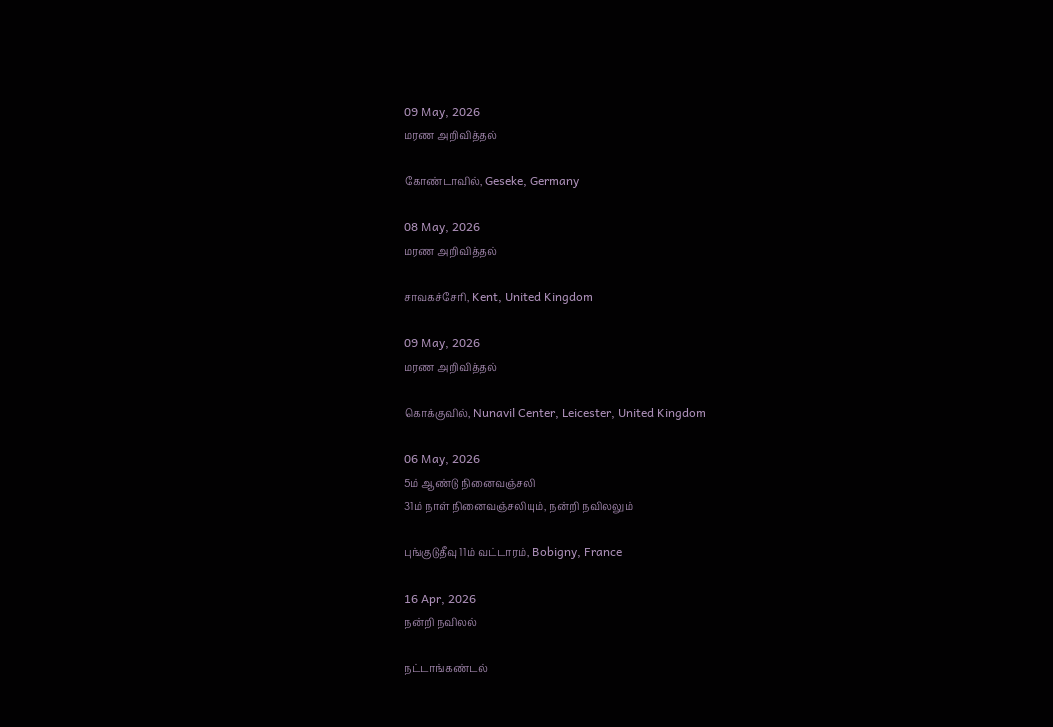09 May, 2026
மரண அறிவித்தல்

கோண்டாவில், Geseke, Germany

08 May, 2026
மரண அறிவித்தல்

சாவகச்சேரி, Kent, United Kingdom

09 May, 2026
மரண அறிவித்தல்

கொக்குவில், Nunavil Center, Leicester, United Kingdom

06 May, 2026
5ம் ஆண்டு நினைவஞ்சலி
31ம் நாள் நினைவஞ்சலியும், நன்றி நவிலலும்

புங்குடுதீவு 11ம் வட்டாரம், Bobigny, France

16 Apr, 2026
நன்றி நவிலல்

நட்டாங்கண்டல்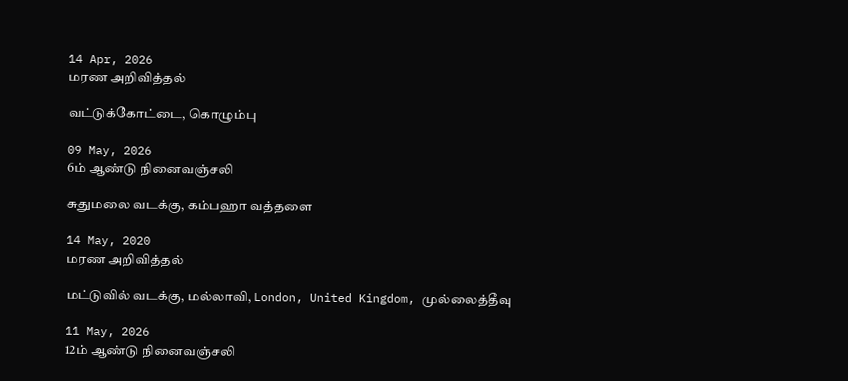14 Apr, 2026
மரண அறிவித்தல்

வட்டுக்கோட்டை, கொழும்பு

09 May, 2026
6ம் ஆண்டு நினைவஞ்சலி

சுதுமலை வடக்கு, கம்பஹா வத்தளை

14 May, 2020
மரண அறிவித்தல்

மட்டுவில் வடக்கு, மல்லாவி, London, United Kingdom, முல்லைத்தீவு

11 May, 2026
12ம் ஆண்டு நினைவஞ்சலி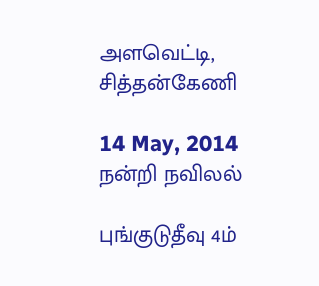அளவெட்டி, சித்தன்கேணி

14 May, 2014
நன்றி நவிலல்

புங்குடுதீவு 4ம்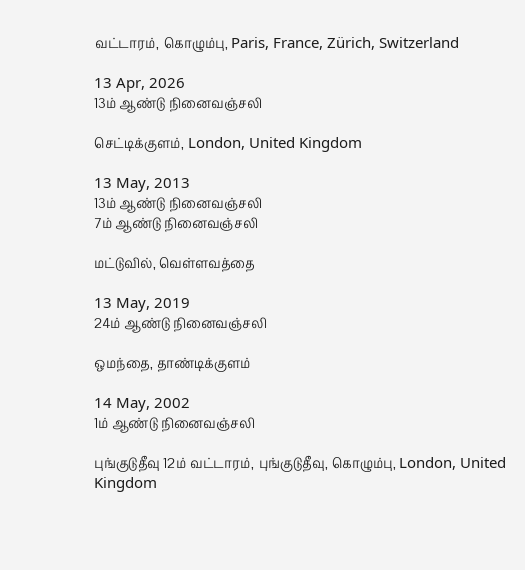வட்டாரம், கொழும்பு, Paris, France, Zürich, Switzerland

13 Apr, 2026
13ம் ஆண்டு நினைவஞ்சலி

செட்டிக்குளம், London, United Kingdom

13 May, 2013
13ம் ஆண்டு நினைவஞ்சலி
7ம் ஆண்டு நினைவஞ்சலி

மட்டுவில், வெள்ளவத்தை

13 May, 2019
24ம் ஆண்டு நினைவஞ்சலி

ஒமந்தை, தாண்டிக்குளம்

14 May, 2002
1ம் ஆண்டு நினைவஞ்சலி

புங்குடுதீவு 12ம் வட்டாரம், புங்குடுதீவு, கொழும்பு, London, United Kingdom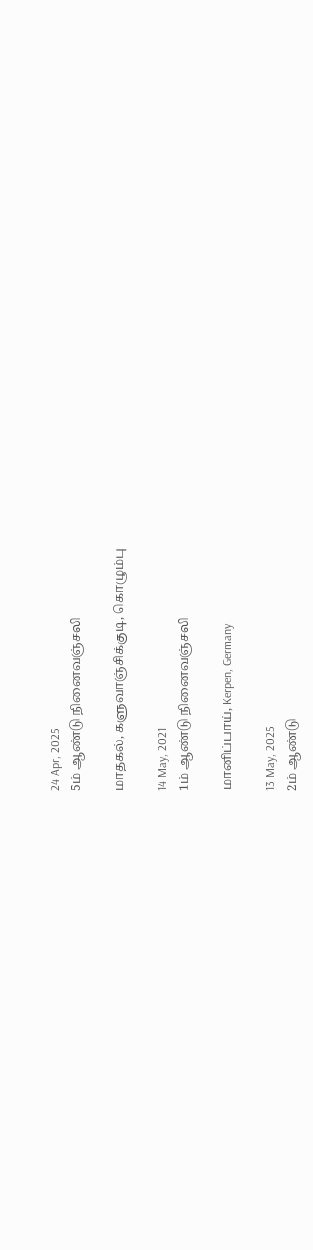24 Apr, 2025
5ம் ஆண்டு நினைவஞ்சலி

மாதகல், களுவாஞ்சிக்குடி, கொழும்பு

14 May, 2021
1ம் ஆண்டு நினைவஞ்சலி

மானிப்பாய், Kerpen, Germany

13 May, 2025
2ம் ஆண்டு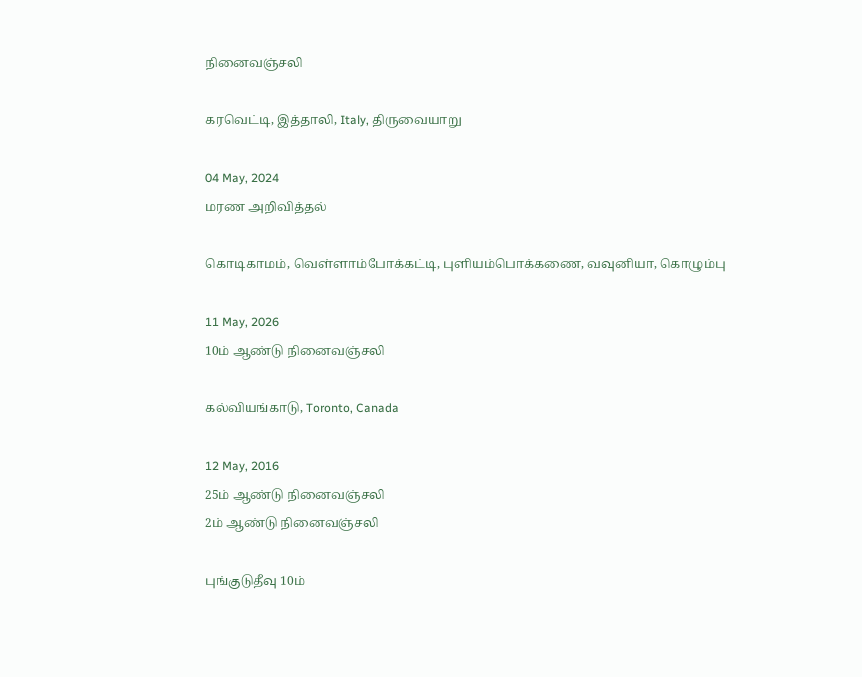நினைவஞ்சலி

கரவெட்டி, இத்தாலி, Italy, திருவையாறு

04 May, 2024
மரண அறிவித்தல்

கொடிகாமம், வெள்ளாம்போக்கட்டி, புளியம்பொக்கணை, வவுனியா, கொழும்பு

11 May, 2026
10ம் ஆண்டு நினைவஞ்சலி

கல்வியங்காடு, Toronto, Canada

12 May, 2016
25ம் ஆண்டு நினைவஞ்சலி
2ம் ஆண்டு நினைவஞ்சலி

புங்குடுதீவு 10ம்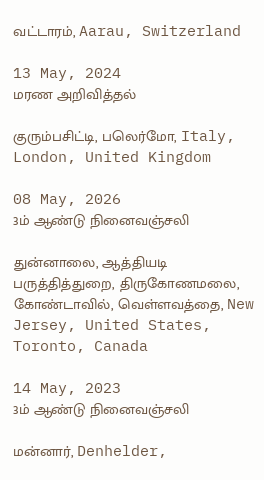வட்டாரம், Aarau, Switzerland

13 May, 2024
மரண அறிவித்தல்

குரும்பசிட்டி, பலெர்மோ, Italy, London, United Kingdom

08 May, 2026
3ம் ஆண்டு நினைவஞ்சலி

துன்னாலை, ஆத்தியடி பருத்தித்துறை, திருகோணமலை, கோண்டாவில், வெள்ளவத்தை, New Jersey, United States, Toronto, Canada

14 May, 2023
3ம் ஆண்டு நினைவஞ்சலி

மன்னார், Denhelder,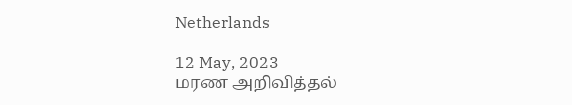Netherlands

12 May, 2023
மரண அறிவித்தல்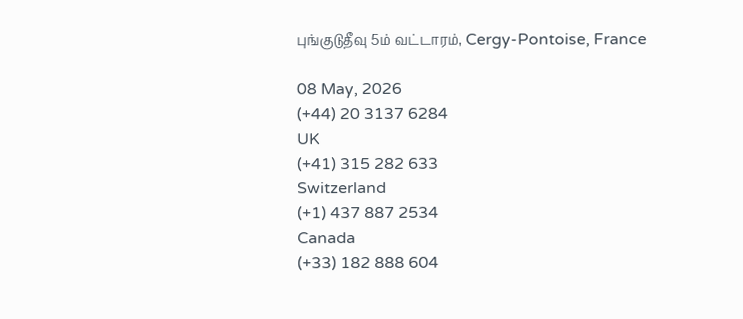புங்குடுதீவு 5ம் வட்டாரம், Cergy-Pontoise, France

08 May, 2026
(+44) 20 3137 6284
UK
(+41) 315 282 633
Switzerland
(+1) 437 887 2534
Canada
(+33) 182 888 604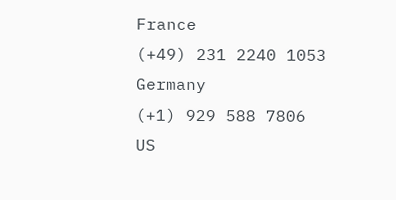France
(+49) 231 2240 1053
Germany
(+1) 929 588 7806
US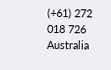(+61) 272 018 726
Australia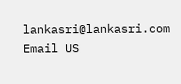lankasri@lankasri.com
Email US